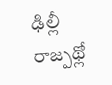ఢిల్లీ రాజ్పథ్లో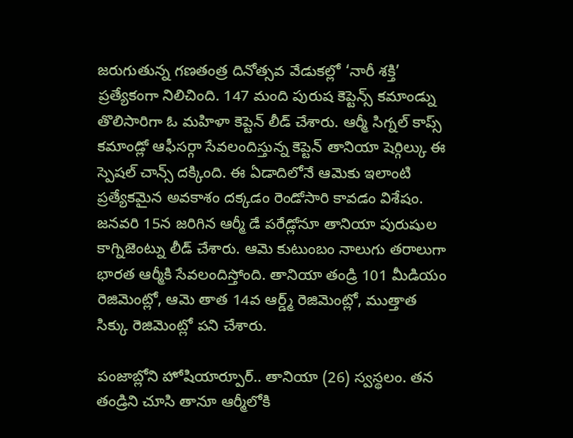జరుగుతున్న గణతంత్ర దినోత్సవ వేడుకల్లో ‘నారీ శక్తి’ ప్రత్యేకంగా నిలిచింది. 147 మంది పురుష కెప్టెన్స్ కమాండ్ను తొలిసారిగా ఓ మహిళా కెప్టెన్ లీడ్ చేశారు. ఆర్మీ సిగ్నల్ కాప్స్ కమాండ్లో ఆఫీసర్గా సేవలందిస్తున్న కెప్టెన్ తానియా షెర్గిల్కు ఈ స్పెషల్ చాన్స్ దక్కింది. ఈ ఏడాదిలోనే ఆమెకు ఇలాంటి ప్రత్యేకమైన అవకాశం దక్కడం రెండోసారి కావడం విశేషం. జనవరి 15న జరిగిన ఆర్మీ డే పరేడ్లోనూ తానియా పురుషుల కాగ్నిజెంట్ను లీడ్ చేశారు. ఆమె కుటుంబం నాలుగు తరాలుగా భారత ఆర్మీకి సేవలందిస్తోంది. తానియా తండ్రి 101 మీడియం రెజిమెంట్లో, ఆమె తాత 14వ ఆర్డ్మ్ రెజిమెంట్లో, ముత్తాత సిక్కు రెజిమెంట్లో పని చేశారు.

పంజాబ్లోని హోషియార్పూర్.. తానియా (26) స్వస్థలం. తన తండ్రిని చూసి తానూ ఆర్మీలోకి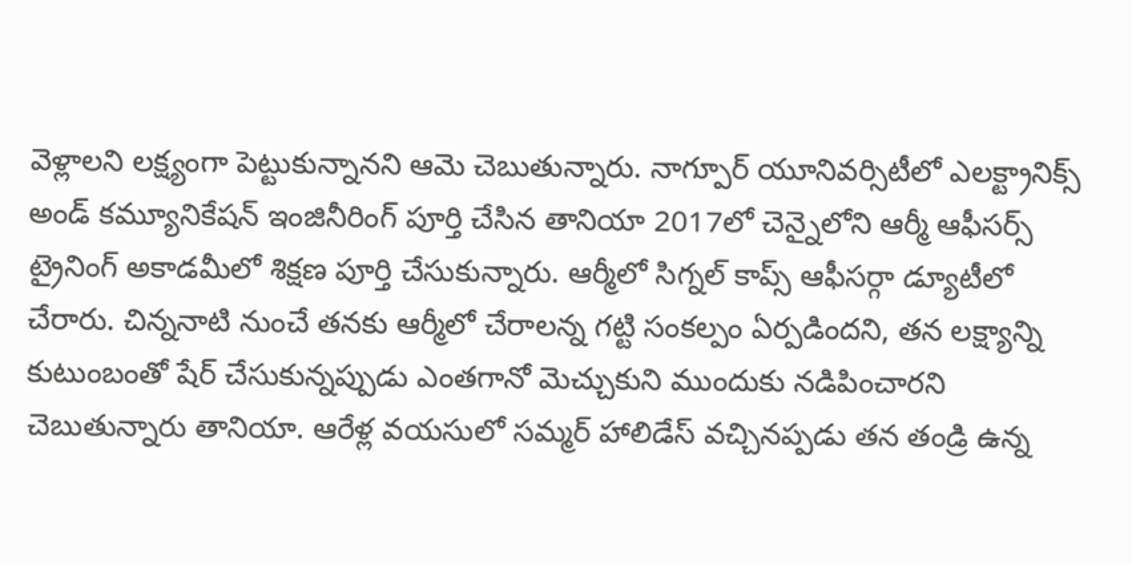వెళ్లాలని లక్ష్యంగా పెట్టుకున్నానని ఆమె చెబుతున్నారు. నాగ్పూర్ యూనివర్సిటీలో ఎలక్ట్రానిక్స్ అండ్ కమ్యూనికేషన్ ఇంజినీరింగ్ పూర్తి చేసిన తానియా 2017లో చెన్నైలోని ఆర్మీ ఆఫీసర్స్ ట్రైనింగ్ అకాడమీలో శిక్షణ పూర్తి చేసుకున్నారు. ఆర్మీలో సిగ్నల్ కాప్స్ ఆఫీసర్గా డ్యూటీలో చేరారు. చిన్ననాటి నుంచే తనకు ఆర్మీలో చేరాలన్న గట్టి సంకల్పం ఏర్పడిందని, తన లక్ష్యాన్ని కుటుంబంతో షేర్ చేసుకున్నప్పుడు ఎంతగానో మెచ్చుకుని ముందుకు నడిపించారని చెబుతున్నారు తానియా. ఆరేళ్ల వయసులో సమ్మర్ హాలిడేస్ వచ్చినప్పడు తన తండ్రి ఉన్న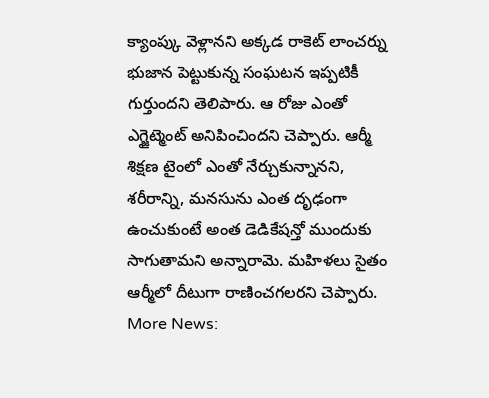క్యాంప్కు వెళ్లానని అక్కడ రాకెట్ లాంచర్ను భుజాన పెట్టుకున్న సంఘటన ఇప్పటికీ గుర్తుందని తెలిపారు. ఆ రోజు ఎంతో ఎగ్జైట్మెంట్ అనిపించిందని చెప్పారు. ఆర్మీ శిక్షణ టైంలో ఎంతో నేర్చుకున్నానని, శరీరాన్ని, మనసును ఎంత దృఢంగా ఉంచుకుంటే అంత డెడికేషన్తో ముందుకు సాగుతామని అన్నారామె. మహిళలు సైతం ఆర్మీలో దీటుగా రాణించగలరని చెప్పారు.
More News: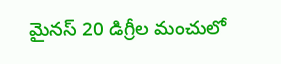మైనస్ 20 డిగ్రీల మంచులో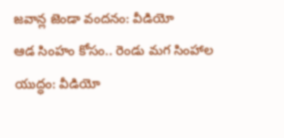జవాన్ల జెండా వందనం: వీడియో
ఆడ సింహం కోసం.. రెండు మగ సింహాల యుద్ధం: వీడియో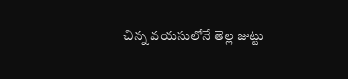చిన్న వయసులోనే తెల్ల జుట్టు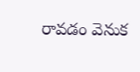రావడం వెనుక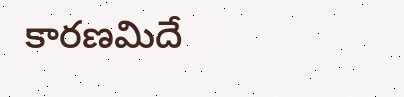కారణమిదే